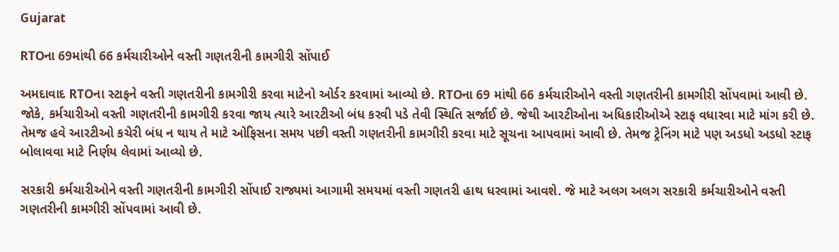Gujarat

RTOના 69માંથી 66 કર્મચારીઓને વસ્તી ગણતરીની કામગીરી સોંપાઈ

અમદાવાદ RTOના સ્ટાફને વસ્તી ગણતરીની કામગીરી કરવા માટેનો ઓર્ડર કરવામાં આવ્યો છે. RTOના 69 માંથી 66 કર્મચારીઓને વસ્તી ગણતરીની કામગીરી સોંપવામાં આવી છે. જોકે, કર્મચારીઓ વસ્તી ગણતરીની કામગીરી કરવા જાય ત્યારે આરટીઓ બંધ કરવી પડે તેવી સ્થિતિ સર્જાઈ છે. જેથી આરટીઓના અધિકારીઓએ સ્ટાફ વધારવા માટે માંગ કરી છે. તેમજ હવે આરટીઓ કચેરી બંધ ન થાય તે માટે ઓફિસના સમય પછી વસ્તી ગણતરીની કામગીરી કરવા માટે સૂચના આપવામાં આવી છે. તેમજ ટ્રેનિંગ માટે પણ અડધો અડધો સ્ટાફ બોલાવવા માટે નિર્ણય લેવામાં આવ્યો છે.

સરકારી કર્મચારીઓને વસ્તી ગણતરીની કામગીરી સોંપાઈ રાજ્યમાં આગામી સમયમાં વસ્તી ગણતરી હાથ ધરવામાં આવશે. જે માટે અલગ અલગ સરકારી કર્મચારીઓને વસ્તી ગણતરીની કામગીરી સોંપવામાં આવી છે.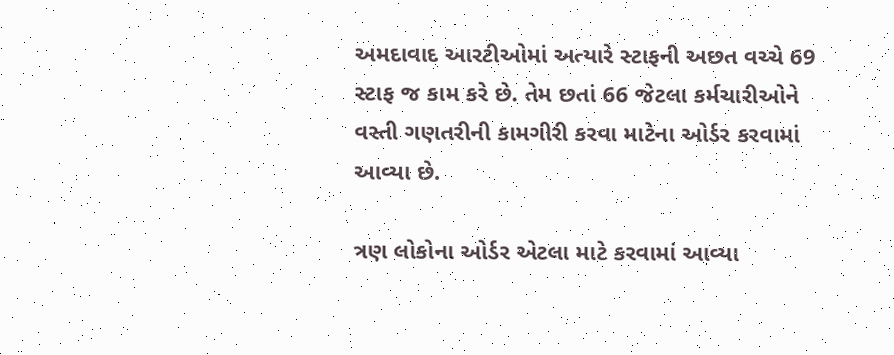અમદાવાદ આરટીઓમાં અત્યારે સ્ટાફની અછત વચ્ચે 69 સ્ટાફ જ કામ કરે છે. તેમ છતાં 66 જેટલા કર્મચારીઓને વસ્તી ગણતરીની કામગીરી કરવા માટેના ઓર્ડર કરવામાં આવ્યા છે.

ત્રણ લોકોના ઓર્ડર એટલા માટે કરવામાં આવ્યા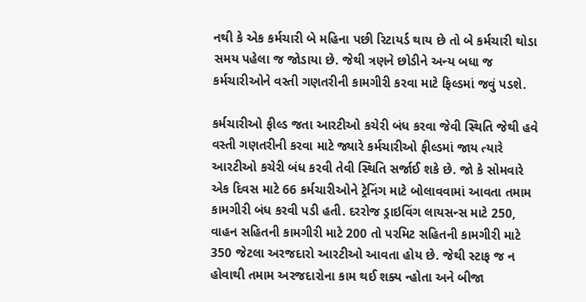નથી કે એક કર્મચારી બે મહિના પછી રિટાયર્ડ થાય છે તો બે કર્મચારી થોડા સમય પહેલા જ જોડાયા છે. જેથી ત્રણને છોડીને અન્ય બધા જ કર્મચારીઓને વસ્તી ગણતરીની કામગીરી કરવા માટે ફિલ્ડમાં જવું પડશે.

કર્મચારીઓ ફીલ્ડ જતા આરટીઓ કચેરી બંધ કરવા જેવી સ્થિતિ જેથી હવે વસ્તી ગણતરીની કરવા માટે જ્યારે કર્મચારીઓ ફીલ્ડમાં જાય ત્યારે આરટીઓ કચેરી બંધ કરવી તેવી સ્થિતિ સર્જાઈ શકે છે. જો કે સોમવારે એક દિવસ માટે 66 કર્મચારીઓને ટ્રેનિંગ માટે બોલાવવામાં આવતા તમામ કામગીરી બંધ કરવી પડી હતી. દરરોજ ડ્રાઇવિંગ લાયસન્સ માટે 250, વાહન સહિતની કામગીરી માટે 200 તો પરમિટ સહિતની કામગીરી માટે 350 જેટલા અરજદારો આરટીઓ આવતા હોય છે. જેથી સ્ટાફ જ ન હોવાથી તમામ અરજદારોના કામ થઈ શક્ય ન્હોતા અને બીજા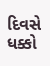દિવસે ધક્કો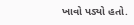ખાવો પડ્યો હતો.